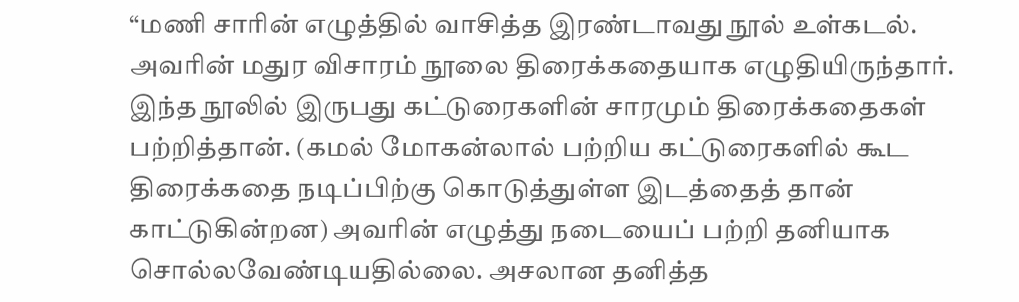“மணி சாரின் எழுத்தில் வாசித்த இரண்டாவது நூல் உள்கடல். அவரின் மதுர விசாரம் நூலை திரைக்கதையாக எழுதியிருந்தார். இந்த நூலில் இருபது கட்டுரைகளின் சாரமும் திரைக்கதைகள் பற்றித்தான். (கமல் மோகன்லால் பற்றிய கட்டுரைகளில் கூட திரைக்கதை நடிப்பிற்கு கொடுத்துள்ள இடத்தைத் தான் காட்டுகின்றன) அவரின் எழுத்து நடையைப் பற்றி தனியாக சொல்லவேண்டியதில்லை. அசலான தனித்த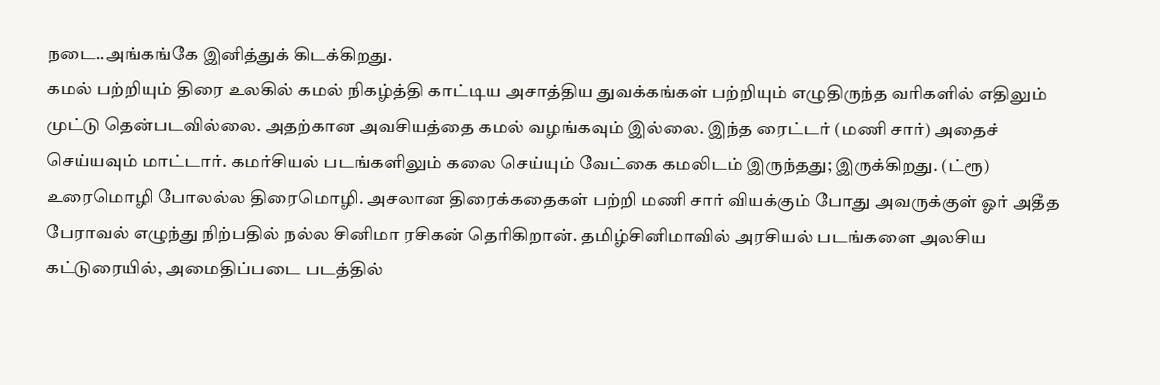நடை..அங்கங்கே இனித்துக் கிடக்கிறது.
கமல் பற்றியும் திரை உலகில் கமல் நிகழ்த்தி காட்டிய அசாத்திய துவக்கங்கள் பற்றியும் எழுதிருந்த வரிகளில் எதிலும் முட்டு தென்படவில்லை. அதற்கான அவசியத்தை கமல் வழங்கவும் இல்லை. இந்த ரைட்டர் (மணி சார்) அதைச் செய்யவும் மாட்டார். கமர்சியல் படங்களிலும் கலை செய்யும் வேட்கை கமலிடம் இருந்தது; இருக்கிறது. (ட்ரூ)
உரைமொழி போலல்ல திரைமொழி. அசலான திரைக்கதைகள் பற்றி மணி சார் வியக்கும் போது அவருக்குள் ஓர் அதீத பேராவல் எழுந்து நிற்பதில் நல்ல சினிமா ரசிகன் தெரிகிறான். தமிழ்சினிமாவில் அரசியல் படங்களை அலசிய கட்டுரையில், அமைதிப்படை படத்தில்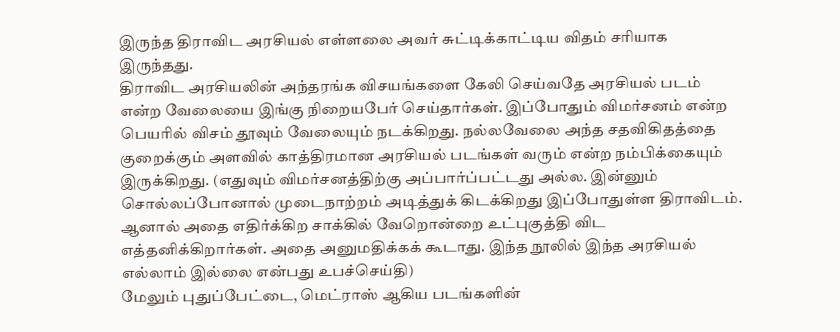இருந்த திராவிட அரசியல் எள்ளலை அவர் சுட்டிக்காட்டிய விதம் சரியாக இருந்தது.
திராவிட அரசியலின் அந்தரங்க விசயங்களை கேலி செய்வதே அரசியல் படம் என்ற வேலையை இங்கு நிறையபேர் செய்தார்கள். இப்போதும் விமர்சனம் என்ற பெயரில் விசம் தூவும் வேலையும் நடக்கிறது. நல்லவேலை அந்த சதவிகிதத்தை குறைக்கும் அளவில் காத்திரமான அரசியல் படங்கள் வரும் என்ற நம்பிக்கையும் இருக்கிறது. (எதுவும் விமர்சனத்திற்கு அப்பார்ப்பட்டது அல்ல. இன்னும் சொல்லப்போனால் முடைநாற்றம் அடித்துக் கிடக்கிறது இப்போதுள்ள திராவிடம். ஆனால் அதை எதிர்க்கிற சாக்கில் வேறொன்றை உட்புகுத்தி விட எத்தனிக்கிறார்கள். அதை அனுமதிக்கக் கூடாது. இந்த நூலில் இந்த அரசியல் எல்லாம் இல்லை என்பது உபச்செய்தி)
மேலும் புதுப்பேட்டை, மெட்ராஸ் ஆகிய படங்களின்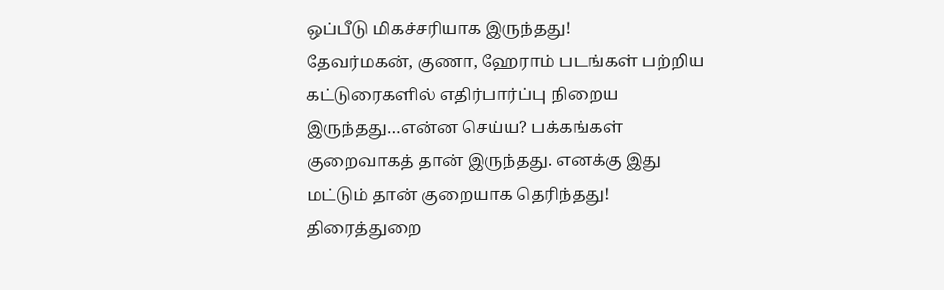ஒப்பீடு மிகச்சரியாக இருந்தது!
தேவர்மகன், குணா, ஹேராம் படங்கள் பற்றிய கட்டுரைகளில் எதிர்பார்ப்பு நிறைய இருந்தது…என்ன செய்ய? பக்கங்கள் குறைவாகத் தான் இருந்தது. எனக்கு இது மட்டும் தான் குறையாக தெரிந்தது!
திரைத்துறை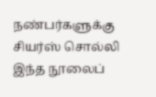நண்பர்களுக்கு சியர்ஸ் சொல்லி இந்த நூலைப்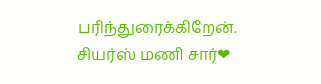பரிந்துரைக்கிறேன். சியர்ஸ் மணி சார்❤